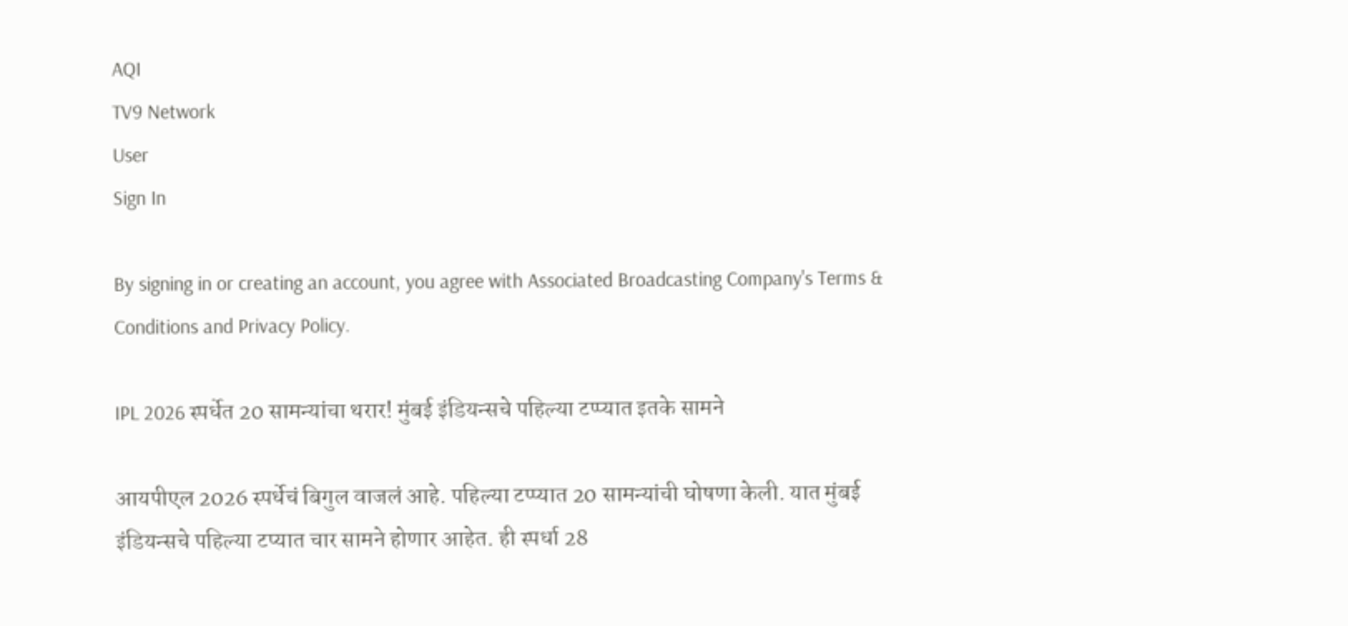AQI
TV9 Network
User
Sign In

By signing in or creating an account, you agree with Associated Broadcasting Company's Terms & Conditions and Privacy Policy.

IPL 2026 स्पर्धेत 20 सामन्यांचा थरार! मुंबई इंडियन्सचे पहिल्या टप्प्यात इतके सामने

आयपीएल 2026 स्पर्धेचं बिगुल वाजलं आहे. पहिल्या टप्प्यात 20 सामन्यांची घोषणा केली. यात मुंबई इंडियन्सचे पहिल्या टप्यात चार सामने होणार आहेत. ही स्पर्धा 28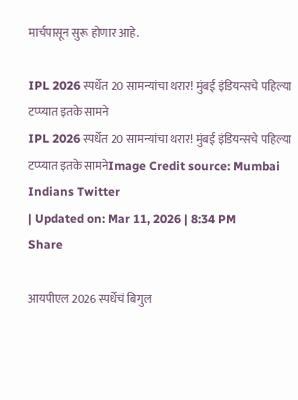मार्चपासून सुरू होणार आहे.

IPL 2026 स्पर्धेत 20 सामन्यांचा थरार! मुंबई इंडियन्सचे पहिल्या टप्प्यात इतके सामने
IPL 2026 स्पर्धेत 20 सामन्यांचा थरार! मुंबई इंडियन्सचे पहिल्या टप्प्यात इतके सामनेImage Credit source: Mumbai Indians Twitter
| Updated on: Mar 11, 2026 | 8:34 PM
Share

आयपीएल 2026 स्पर्धेचं बिगुल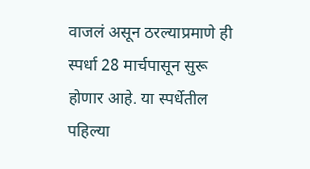वाजलं असून ठरल्याप्रमाणे ही स्पर्धा 28 मार्चपासून सुरू होणार आहे. या स्पर्धेतील पहिल्या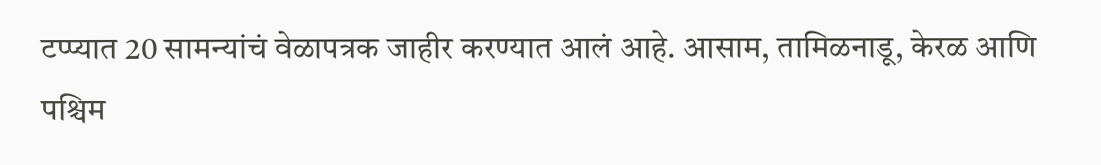टप्प्यात 20 सामन्यांचं वेळापत्रक जाहीर करण्यात आलं आहे. आसाम, तामिळनाडू, केरळ आणि पश्चिम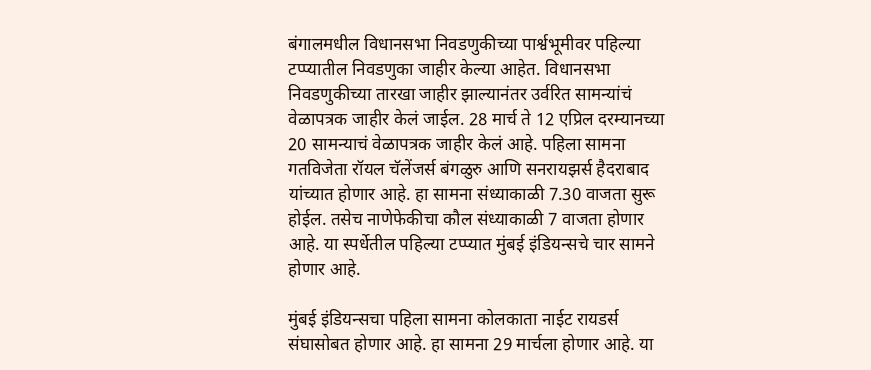बंगालमधील विधानसभा निवडणुकीच्या पार्श्वभूमीवर पहिल्या टप्प्यातील निवडणुका जाहीर केल्या आहेत. विधानसभा निवडणुकीच्या तारखा जाहीर झाल्यानंतर उर्वरित सामन्यांचं वेळापत्रक जाहीर केलं जाईल. 28 मार्च ते 12 एप्रिल दरम्यानच्या 20 सामन्याचं वेळापत्रक जाहीर केलं आहे. पहिला सामना गतविजेता रॉयल चॅलेंजर्स बंगळुरु आणि सनरायझर्स हैदराबाद यांच्यात होणार आहे. हा सामना संध्याकाळी 7.30 वाजता सुरू होईल. तसेच नाणेफेकीचा कौल संध्याकाळी 7 वाजता होणार आहे. या स्पर्धेतील पहिल्या टप्प्यात मुंबई इंडियन्सचे चार सामने होणार आहे.

मुंबई इंडियन्सचा पहिला सामना कोलकाता नाईट रायडर्स संघासोबत होणार आहे. हा सामना 29 मार्चला होणार आहे. या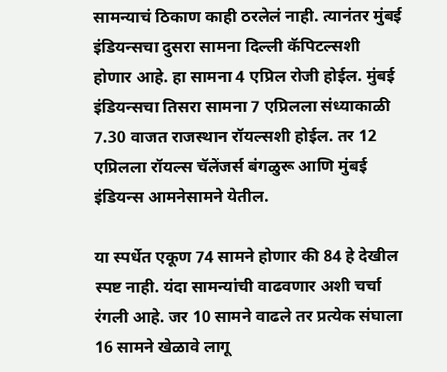सामन्याचं ठिकाण काही ठरलेलं नाही. त्यानंतर मुंबई इंडियन्सचा दुसरा सामना दिल्ली कॅपिटल्सशी होणार आहे. हा सामना 4 एप्रिल रोजी होईल. मुंबई इंडियन्सचा तिसरा सामना 7 एप्रिलला संध्याकाळी 7.30 वाजत राजस्थान रॉयल्सशी होईल. तर 12 एप्रिलला रॉयल्स चॅलेंजर्स बंगळुरू आणि मुंबई इंडियन्स आमनेसामने येतील.

या स्पर्धेत एकूण 74 सामने होणार की 84 हे देखील स्पष्ट नाही. यंदा सामन्यांची वाढवणार अशी चर्चा रंगली आहे. जर 10 सामने वाढले तर प्रत्येक संघाला 16 सामने खेळावे लागू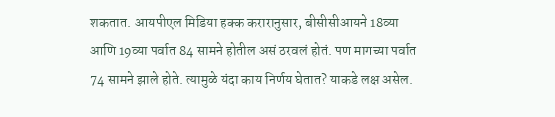शकतात. आयपीएल मिडिया हक्क करारानुसार, बीसीसीआयने 18व्या आणि 19व्या पर्वात 84 सामने होतील असं ठरवलं होतं. पण मागच्या पर्वात 74 सामने झाले होते. त्यामुळे यंदा काय निर्णय घेतात? याकडे लक्ष असेल.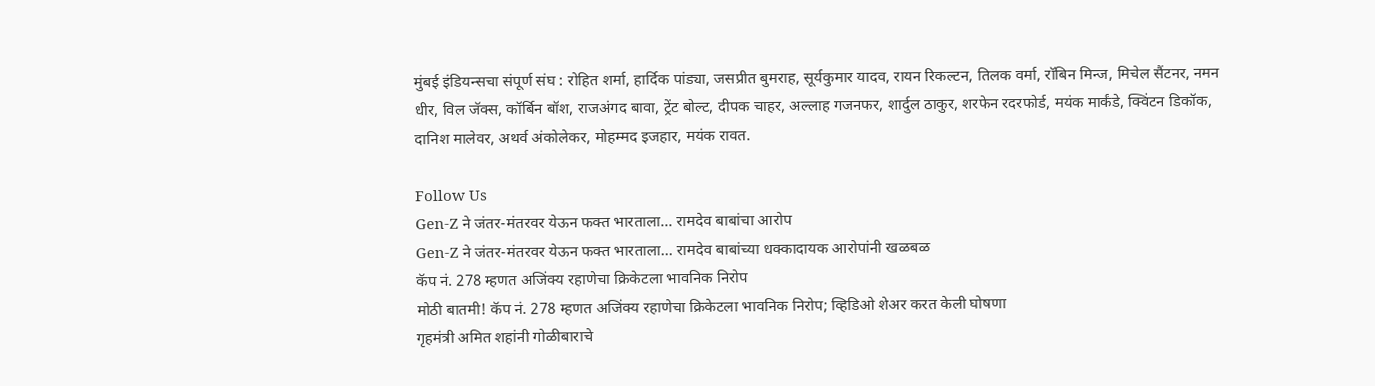मुंबई इंडियन्सचा संपूर्ण संघ : रोहित शर्मा, हार्दिक पांड्या, जसप्रीत बुमराह, सूर्यकुमार यादव, रायन रिकल्टन, तिलक वर्मा, रॉबिन मिन्ज, मिचेल सैंटनर, नमन धीर, विल जॅक्स, कॉर्बिन बॉश, राजअंगद बावा, ट्रेंट बोल्ट, दीपक चाहर, अल्लाह गजनफर, शार्दुल ठाकुर, शरफेन रदरफोर्ड, मयंक मार्कंडे, क्विंटन डिकॉक, दानिश मालेवर, अथर्व अंकोलेकर, मोहम्मद इजहार, मयंक रावत.

Follow Us
Gen-Z ने जंतर-मंतरवर येऊन फक्त भारताला... रामदेव बाबांचा आरोप
Gen-Z ने जंतर-मंतरवर येऊन फक्त भारताला... रामदेव बाबांच्या धक्कादायक आरोपांनी खळबळ
कॅप नं. 278 म्हणत अजिंक्य रहाणेचा क्रिकेटला भावनिक निरोप
मोठी बातमी! कॅप नं. 278 म्हणत अजिंक्य रहाणेचा क्रिकेटला भावनिक निरोप; व्हिडिओ शेअर करत केली घोषणा
गृहमंत्री अमित शहांनी गोळीबाराचे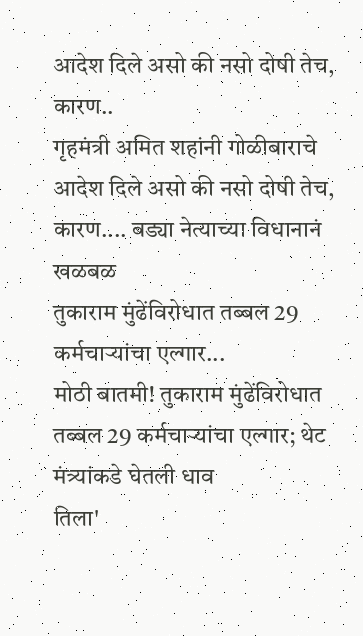आदेश दिले असो की नसो दोषी तेच, कारण..
गृहमंत्री अमित शहांनी गोळीबाराचे आदेश दिले असो की नसो दोषी तेच, कारण.... बड्या नेत्याच्या विधानानं खळबळ
तुकाराम मुंढेंविरोधात तब्बल 29 कर्मचाऱ्यांचा एल्गार...
मोठी बातमी! तुकाराम मुंढेंविरोधात तब्बल 29 कर्मचाऱ्यांचा एल्गार; थेट मंत्र्यांकडे घेतली धाव
तिला'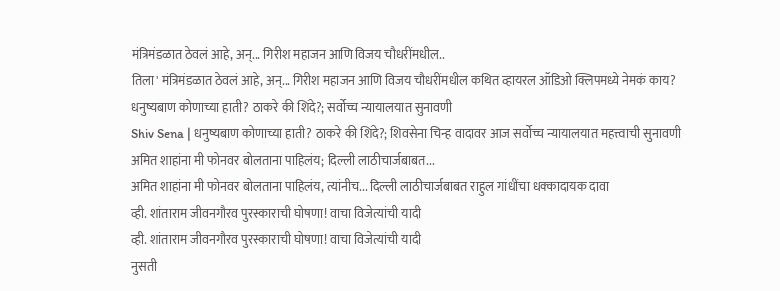मंत्रिमंडळात ठेवलं आहे, अन्... गिरीश महाजन आणि विजय चौधरींमधील..
तिला' मंत्रिमंडळात ठेवलं आहे, अन्... गिरीश महाजन आणि विजय चौधरींमधील कथित व्हायरल ऑडिओ क्लिपमध्ये नेमकं काय?
धनुष्यबाण कोणाच्या हाती? ठाकरे की शिंदे?; सर्वोच्च न्यायालयात सुनावणी
Shiv Sena | धनुष्यबाण कोणाच्या हाती? ठाकरे की शिंदे?; शिवसेना चिन्ह वादावर आज सर्वोच्च न्यायालयात महत्त्वाची सुनावणी
अमित शाहांना मी फोनवर बोलताना पाहिलंय; दिल्ली लाठीचार्जबाबत...
अमित शाहांना मी फोनवर बोलताना पाहिलंय, त्यांनीच... दिल्ली लाठीचार्जबाबत राहुल गांधींचा धक्कादायक दावा
व्ही. शांताराम जीवनगौरव पुरस्काराची घोषणा! वाचा विजेत्यांची यादी
व्ही. शांताराम जीवनगौरव पुरस्काराची घोषणा! वाचा विजेत्यांची यादी
नुसती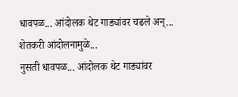धावपळ... आंदोलक थेट गाड्यांवर चढले अन्... शेतकरी आंदोलनामुळे...
नुसती धावपळ... आंदोलक थेट गाड्यांवर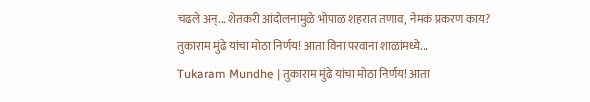चढले अन्... शेतकरी आंदोलनामुळे भोपाळ शहरात तणाव, नेमकं प्रकरण काय?
तुकाराम मुंढे यांचा मोठा निर्णय! आता विना परवाना शाळांमध्ये...
Tukaram Mundhe | तुकाराम मुंढे यांचा मोठा निर्णय! आता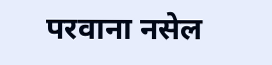परवाना नसेल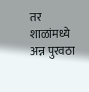तर शाळांमध्ये अन्न पुरवठा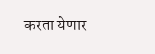करता येणार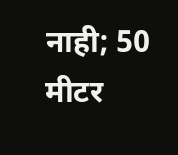नाही; 50 मीटर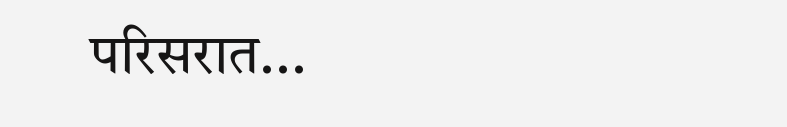परिसरात...